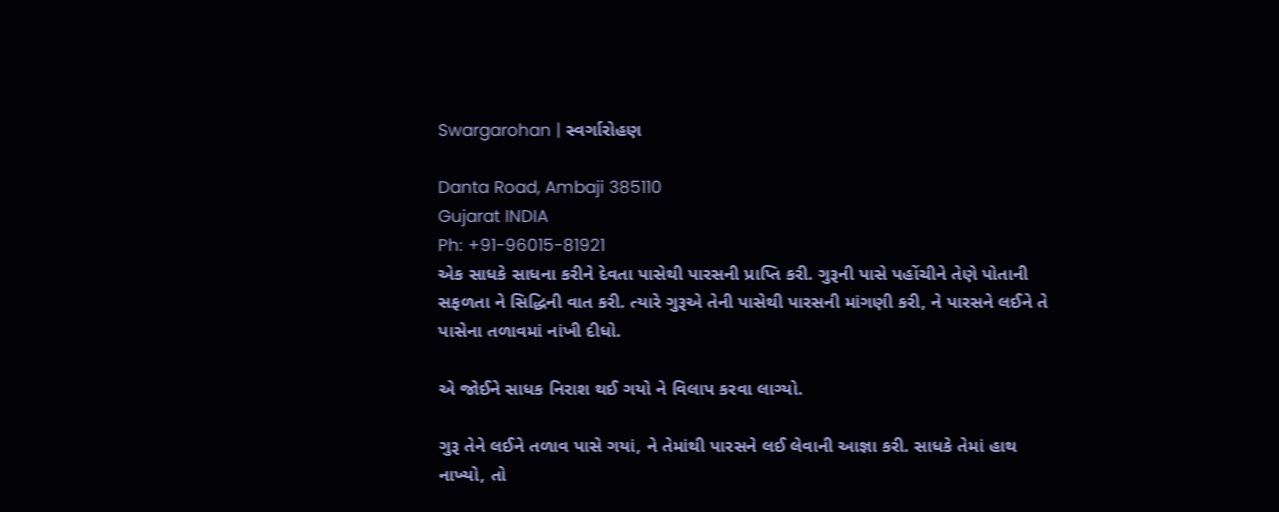Swargarohan | સ્વર્ગારોહણ

Danta Road, Ambaji 385110
Gujarat INDIA
Ph: +91-96015-81921
એક સાધકે સાધના કરીને દેવતા પાસેથી પારસની પ્રાપ્તિ કરી. ગુરૂની પાસે પહોંચીને તેણે પોતાની સફળતા ને સિદ્ધિની વાત કરી. ત્યારે ગુરૂએ તેની પાસેથી પારસની માંગણી કરી, ને પારસને લઈને તે પાસેના તળાવમાં નાંખી દીધો.

એ જોઈને સાધક નિરાશ થઈ ગયો ને વિલાપ કરવા લાગ્યો.

ગુરૂ તેને લઈને તળાવ પાસે ગયાં, ને તેમાંથી પારસને લઈ લેવાની આજ્ઞા કરી. સાધકે તેમાં હાથ નાખ્યો, તો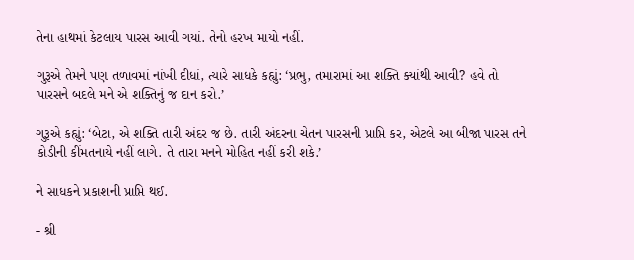તેના હાથમાં કેટલાય પારસ આવી ગયાં. તેનો હરખ માયો નહીં.

ગુરૂએ તેમને પણ તળાવમાં નાંખી દીધાં, ત્યારે સાધકે કહ્યું: ‘પ્રભુ, તમારામાં આ શક્તિ ક્યાંથી આવી? હવે તો પારસને બદલે મને એ શક્તિનું જ દાન કરો.’

ગુરૂએ કહ્યું: ‘બેટા, એ શક્તિ તારી અંદર જ છે. તારી અંદરના ચેતન પારસની પ્રાપ્તિ કર, એટલે આ બીજા પારસ તને કોડીની કીંમતનાયે નહીં લાગે. તે તારા મનને મોહિત નહીં કરી શકે.’

ને સાધકને પ્રકાશની પ્રાપ્તિ થઈ.

- શ્રી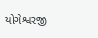યોગેશ્વરજી